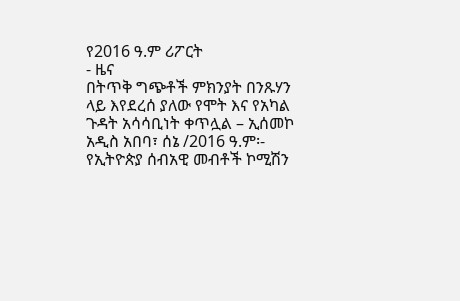የ2016 ዓ.ም ሪፖርት
- ዜና
በትጥቅ ግጭቶች ምክንያት በንጹሃን ላይ እየደረሰ ያለው የሞት እና የአካል ጉዳት አሳሳቢነት ቀጥሏል – ኢሰመኮ
አዲስ አበባ፣ ሰኔ /2016 ዓ.ም፡- የኢትዮጵያ ሰብአዊ መብቶች ኮሚሽን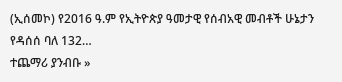(ኢሰመኮ) የ2016 ዓ.ም የኢትዮጵያ ዓመታዊ የሰብአዊ መብቶች ሁኔታን የዳሰሰ ባለ 132…
ተጨማሪ ያንብቡ »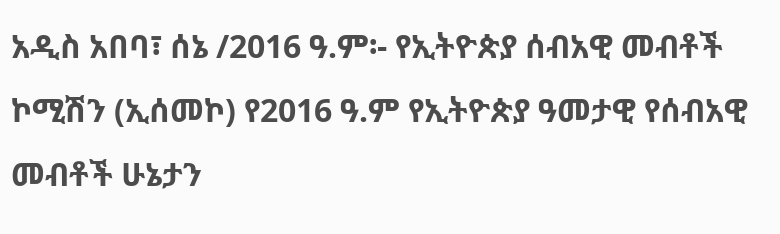አዲስ አበባ፣ ሰኔ /2016 ዓ.ም፡- የኢትዮጵያ ሰብአዊ መብቶች ኮሚሽን (ኢሰመኮ) የ2016 ዓ.ም የኢትዮጵያ ዓመታዊ የሰብአዊ መብቶች ሁኔታን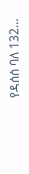የዳሰሰ ባለ 132…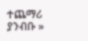ተጨማሪ ያንብቡ »